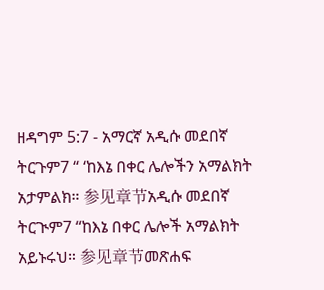ዘዳግም 5:7 - አማርኛ አዲሱ መደበኛ ትርጉም7 “ ‘ከእኔ በቀር ሌሎችን አማልክት አታምልክ። 参见章节አዲሱ መደበኛ ትርጒም7 “ከእኔ በቀር ሌሎች አማልክት አይኑሩህ። 参见章节መጽሐፍ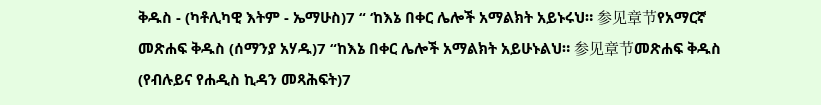ቅዱስ - (ካቶሊካዊ እትም - ኤማሁስ)7 “ ‘ከእኔ በቀር ሌሎች አማልክት አይኑሩህ። 参见章节የአማርኛ መጽሐፍ ቅዱስ (ሰማንያ አሃዱ)7 “ከእኔ በቀር ሌሎች አማልክት አይሁኑልህ። 参见章节መጽሐፍ ቅዱስ (የብሉይና የሐዲስ ኪዳን መጻሕፍት)7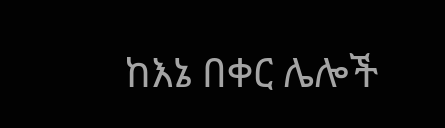ከእኔ በቀር ሌሎች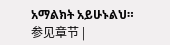አማልክት አይሁኑልህ። 参见章节 |